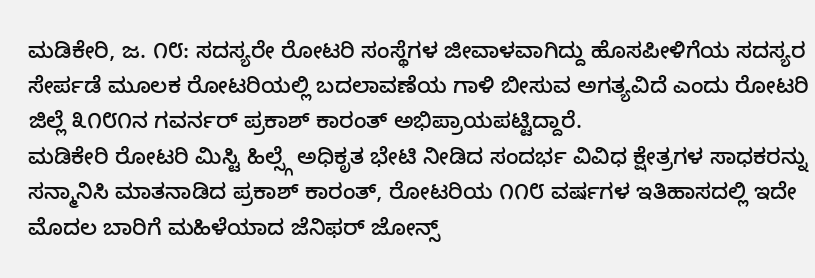ಮಡಿಕೇರಿ, ಜ. ೧೮: ಸದಸ್ಯರೇ ರೋಟರಿ ಸಂಸ್ಥೆಗಳ ಜೀವಾಳವಾಗಿದ್ದು ಹೊಸಪೀಳಿಗೆಯ ಸದಸ್ಯರ ಸೇರ್ಪಡೆ ಮೂಲಕ ರೋಟರಿಯಲ್ಲಿ ಬದಲಾವಣೆಯ ಗಾಳಿ ಬೀಸುವ ಅಗತ್ಯವಿದೆ ಎಂದು ರೋಟರಿ ಜಿಲ್ಲೆ ೩೧೮೧ನ ಗವರ್ನರ್ ಪ್ರಕಾಶ್ ಕಾರಂತ್ ಅಭಿಪ್ರಾಯಪಟ್ಟಿದ್ದಾರೆ.
ಮಡಿಕೇರಿ ರೋಟರಿ ಮಿಸ್ಟಿ ಹಿಲ್ಸ್ಗೆ ಅಧಿಕೃತ ಭೇಟಿ ನೀಡಿದ ಸಂದರ್ಭ ವಿವಿಧ ಕ್ಷೇತ್ರಗಳ ಸಾಧಕರನ್ನು ಸನ್ಮಾನಿಸಿ ಮಾತನಾಡಿದ ಪ್ರಕಾಶ್ ಕಾರಂತ್, ರೋಟರಿಯ ೧೧೮ ವರ್ಷಗಳ ಇತಿಹಾಸದಲ್ಲಿ ಇದೇ ಮೊದಲ ಬಾರಿಗೆ ಮಹಿಳೆಯಾದ ಜೆನಿಫರ್ ಜೋನ್ಸ್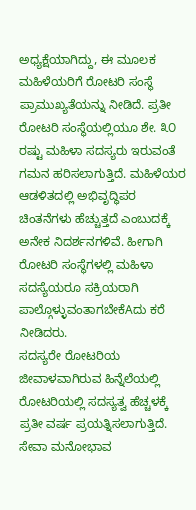ಅಧ್ಯಕ್ಷೆಯಾಗಿದ್ದು, ಈ ಮೂಲಕ ಮಹಿಳೆಯರಿಗೆ ರೋಟರಿ ಸಂಸ್ಥೆ ಪ್ರಾಮುಖ್ಯತೆಯನ್ನು ನೀಡಿದೆ. ಪ್ರತೀ ರೋಟರಿ ಸಂಸ್ಥೆಯಲ್ಲಿಯೂ ಶೇ. ೩೦ ರಷ್ಟು ಮಹಿಳಾ ಸದಸ್ಯರು ಇರುವಂತೆ ಗಮನ ಹರಿಸಲಾಗುತ್ತಿದೆ. ಮಹಿಳೆಯರ ಆಡಳಿತದಲ್ಲಿ ಅಭಿವೃದ್ಧಿಪರ ಚಿಂತನೆಗಳು ಹೆಚ್ಚುತ್ತದೆ ಎಂಬುದಕ್ಕೆ ಅನೇಕ ನಿದರ್ಶನಗಳಿವೆ. ಹೀಗಾಗಿ ರೋಟರಿ ಸಂಸ್ಥೆಗಳಲ್ಲಿ ಮಹಿಳಾ ಸದಸ್ಯೆಯರೂ ಸಕ್ರಿಯರಾಗಿ ಪಾಲ್ಗೊಳ್ಳುವಂತಾಗಬೇಕೆAದು ಕರೆ ನೀಡಿದರು.
ಸದಸ್ಯರೇ ರೋಟರಿಯ ಜೀವಾಳವಾಗಿರುವ ಹಿನ್ನೆಲೆಯಲ್ಲಿ ರೋಟರಿಯಲ್ಲಿ ಸದಸ್ಯತ್ವ ಹೆಚ್ಚಳಕ್ಕೆ ಪ್ರತೀ ವರ್ಷ ಪ್ರಯತ್ನಿಸಲಾಗುತ್ತಿದೆ. ಸೇವಾ ಮನೋಭಾವ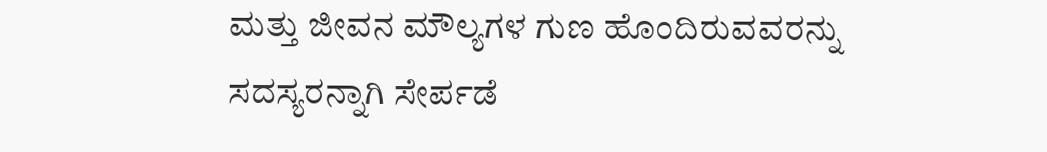ಮತ್ತು ಜೀವನ ಮೌಲ್ಯಗಳ ಗುಣ ಹೊಂದಿರುವವರನ್ನು ಸದಸ್ಯರನ್ನಾಗಿ ಸೇರ್ಪಡೆ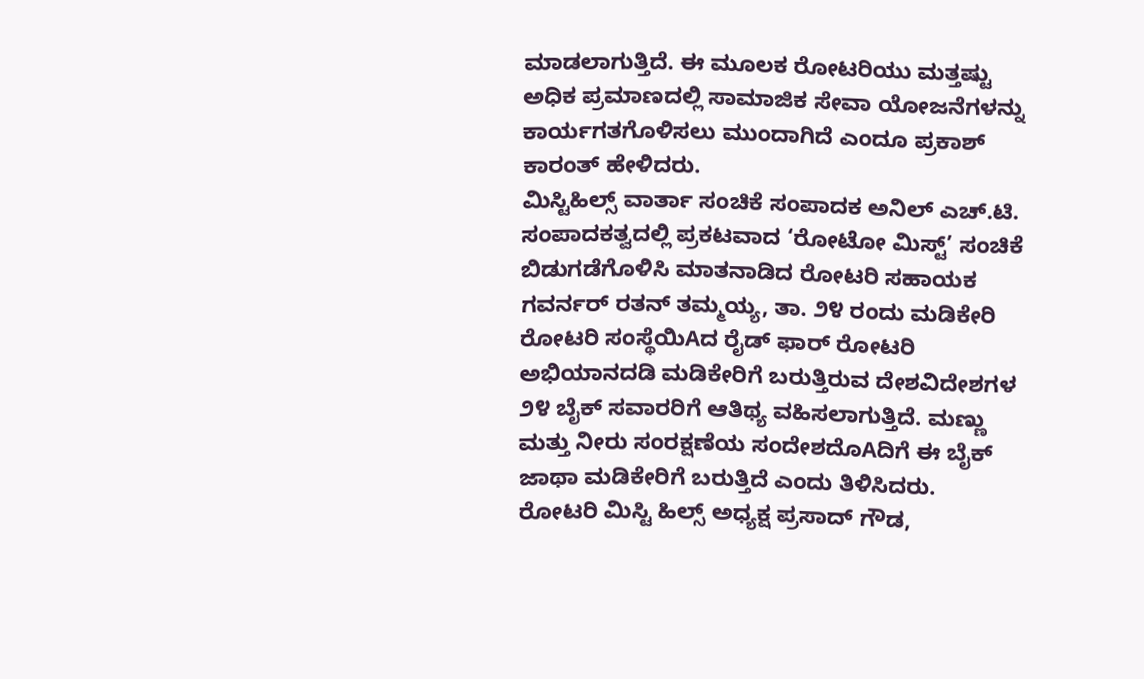ಮಾಡಲಾಗುತ್ತಿದೆ. ಈ ಮೂಲಕ ರೋಟರಿಯು ಮತ್ತಷ್ಟು ಅಧಿಕ ಪ್ರಮಾಣದಲ್ಲಿ ಸಾಮಾಜಿಕ ಸೇವಾ ಯೋಜನೆಗಳನ್ನು ಕಾರ್ಯಗತಗೊಳಿಸಲು ಮುಂದಾಗಿದೆ ಎಂದೂ ಪ್ರಕಾಶ್ ಕಾರಂತ್ ಹೇಳಿದರು.
ಮಿಸ್ಟಿಹಿಲ್ಸ್ ವಾರ್ತಾ ಸಂಚಿಕೆ ಸಂಪಾದಕ ಅನಿಲ್ ಎಚ್.ಟಿ. ಸಂಪಾದಕತ್ವದಲ್ಲಿ ಪ್ರಕಟವಾದ ‘ರೋಟೋ ಮಿಸ್ಟ್’ ಸಂಚಿಕೆ ಬಿಡುಗಡೆಗೊಳಿಸಿ ಮಾತನಾಡಿದ ರೋಟರಿ ಸಹಾಯಕ ಗವರ್ನರ್ ರತನ್ ತಮ್ಮಯ್ಯ, ತಾ. ೨೪ ರಂದು ಮಡಿಕೇರಿ ರೋಟರಿ ಸಂಸ್ಥೆಯಿAದ ರೈಡ್ ಫಾರ್ ರೋಟರಿ ಅಭಿಯಾನದಡಿ ಮಡಿಕೇರಿಗೆ ಬರುತ್ತಿರುವ ದೇಶವಿದೇಶಗಳ ೨೪ ಬೈಕ್ ಸವಾರರಿಗೆ ಆತಿಥ್ಯ ವಹಿಸಲಾಗುತ್ತಿದೆ. ಮಣ್ಣು ಮತ್ತು ನೀರು ಸಂರಕ್ಷಣೆಯ ಸಂದೇಶದೊAದಿಗೆ ಈ ಬೈಕ್ ಜಾಥಾ ಮಡಿಕೇರಿಗೆ ಬರುತ್ತಿದೆ ಎಂದು ತಿಳಿಸಿದರು.
ರೋಟರಿ ಮಿಸ್ಟಿ ಹಿಲ್ಸ್ ಅಧ್ಯಕ್ಷ ಪ್ರಸಾದ್ ಗೌಡ,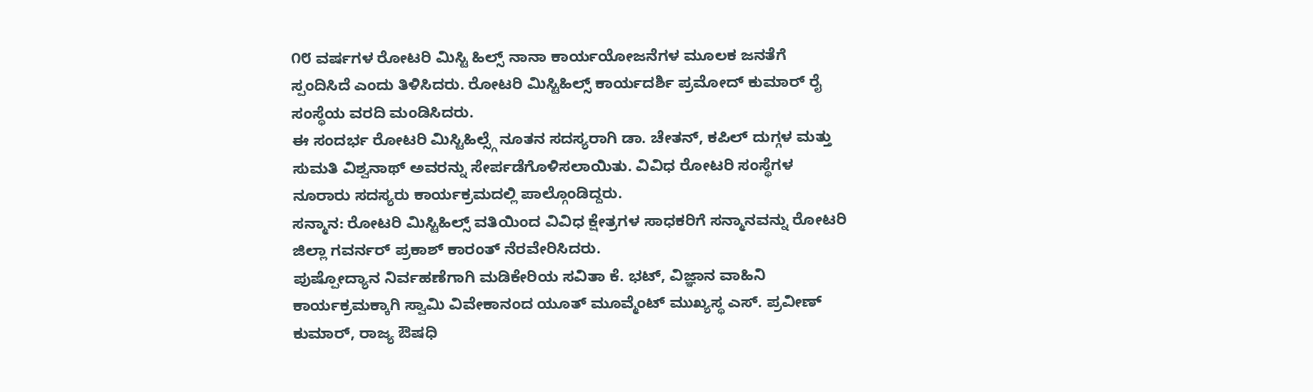೧೮ ವರ್ಷಗಳ ರೋಟರಿ ಮಿಸ್ಟಿ ಹಿಲ್ಸ್ ನಾನಾ ಕಾರ್ಯಯೋಜನೆಗಳ ಮೂಲಕ ಜನತೆಗೆ ಸ್ಪಂದಿಸಿದೆ ಎಂದು ತಿಳಿಸಿದರು. ರೋಟರಿ ಮಿಸ್ಟಿಹಿಲ್ಸ್ ಕಾರ್ಯದರ್ಶಿ ಪ್ರಮೋದ್ ಕುಮಾರ್ ರೈ ಸಂಸ್ಥೆಯ ವರದಿ ಮಂಡಿಸಿದರು.
ಈ ಸಂದರ್ಭ ರೋಟರಿ ಮಿಸ್ಟಿಹಿಲ್ಸ್ಗೆ ನೂತನ ಸದಸ್ಯರಾಗಿ ಡಾ. ಚೇತನ್, ಕಪಿಲ್ ದುಗ್ಗಳ ಮತ್ತು ಸುಮತಿ ವಿಶ್ವನಾಥ್ ಅವರನ್ನು ಸೇರ್ಪಡೆಗೊಳಿಸಲಾಯಿತು. ವಿವಿಧ ರೋಟರಿ ಸಂಸ್ಥೆಗಳ ನೂರಾರು ಸದಸ್ಯರು ಕಾರ್ಯಕ್ರಮದಲ್ಲಿ ಪಾಲ್ಗೊಂಡಿದ್ದರು.
ಸನ್ಮಾನ: ರೋಟರಿ ಮಿಸ್ಟಿಹಿಲ್ಸ್ ವತಿಯಿಂದ ವಿವಿಧ ಕ್ಷೇತ್ರಗಳ ಸಾಧಕರಿಗೆ ಸನ್ಮಾನವನ್ನು ರೋಟರಿ ಜಿಲ್ಲಾ ಗವರ್ನರ್ ಪ್ರಕಾಶ್ ಕಾರಂತ್ ನೆರವೇರಿಸಿದರು.
ಪುಷ್ಪೋದ್ಯಾನ ನಿರ್ವಹಣೆಗಾಗಿ ಮಡಿಕೇರಿಯ ಸವಿತಾ ಕೆ. ಭಟ್, ವಿಜ್ಞಾನ ವಾಹಿನಿ ಕಾರ್ಯಕ್ರಮಕ್ಕಾಗಿ ಸ್ವಾಮಿ ವಿವೇಕಾನಂದ ಯೂತ್ ಮೂವ್ಮೆಂಟ್ ಮುಖ್ಯಸ್ಥ ಎಸ್. ಪ್ರವೀಣ್ ಕುಮಾರ್, ರಾಜ್ಯ ಔಷಧಿ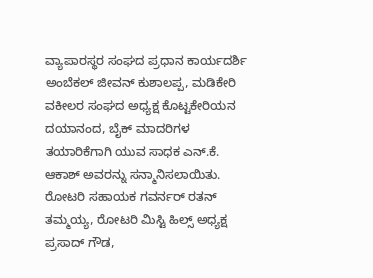ವ್ಯಾಪಾರಸ್ಥರ ಸಂಘದ ಪ್ರಧಾನ ಕಾರ್ಯದರ್ಶಿ ಅಂಬೆಕಲ್ ಜೀವನ್ ಕುಶಾಲಪ್ಪ, ಮಡಿಕೇರಿ ವಕೀಲರ ಸಂಘದ ಅಧ್ಯಕ್ಷ ಕೊಟ್ಟಕೇರಿಯನ ದಯಾನಂದ, ಬೈಕ್ ಮಾದರಿಗಳ ತಯಾರಿಕೆಗಾಗಿ ಯುವ ಸಾಧಕ ಎನ್.ಕೆ. ಆಕಾಶ್ ಅವರನ್ನು ಸನ್ಮಾನಿಸಲಾಯಿತು. ರೋಟರಿ ಸಹಾಯಕ ಗವರ್ನರ್ ರತನ್ ತಮ್ಮಯ್ಯ, ರೋಟರಿ ಮಿಸ್ಟಿ ಹಿಲ್ಸ್ ಅಧ್ಯಕ್ಷ ಪ್ರಸಾದ್ ಗೌಡ,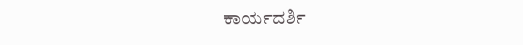ಕಾರ್ಯದರ್ಶಿ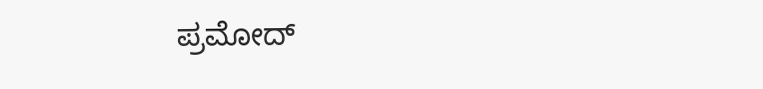ಪ್ರಮೋದ್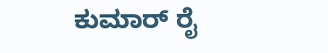ಕುಮಾರ್ ರೈ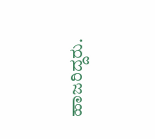ಹಾಜರಿದ್ದರು.